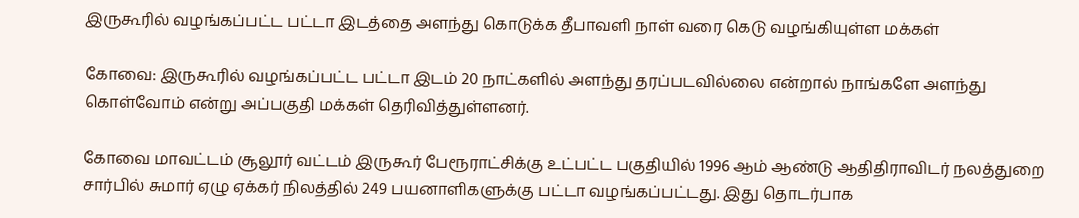இருகூரில் வழங்கப்பட்ட பட்டா இடத்தை அளந்து கொடுக்க தீபாவளி நாள் வரை கெடு வழங்கியுள்ள மக்கள்

கோவை: இருகூரில் வழங்கப்பட்ட பட்டா இடம் 20 நாட்களில் அளந்து தரப்படவில்லை என்றால் நாங்களே அளந்து கொள்வோம் என்று அப்பகுதி மக்கள் தெரிவித்துள்ளனர்.

கோவை மாவட்டம் சூலூர் வட்டம் இருகூர் பேரூராட்சிக்கு உட்பட்ட பகுதியில் 1996 ஆம் ஆண்டு ஆதிதிராவிடர் நலத்துறை சார்பில் சுமார் ஏழு ஏக்கர் நிலத்தில் 249 பயனாளிகளுக்கு பட்டா வழங்கப்பட்டது. இது தொடர்பாக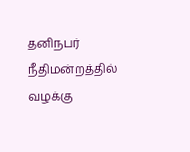தனிநபர் நீதிமன்றத்தில் வழக்கு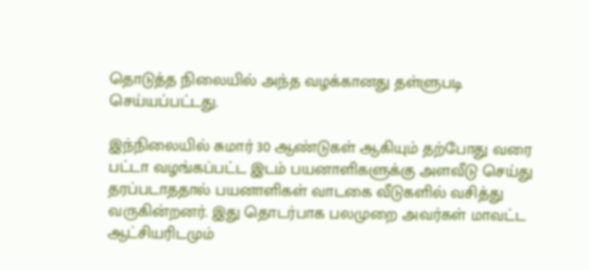தொடுத்த நிலையில் அந்த வழக்கானது தள்ளுபடி செய்யப்பட்டது.

இந்நிலையில் சுமார் 30 ஆண்டுகள் ஆகியும் தற்போது வரை பட்டா வழங்கப்பட்ட இடம் பயனாளிகளுக்கு அளவீடு செய்து தரப்படாததால் பயனாளிகள் வாடகை வீடுகளில் வசித்து வருகின்றனர். இது தொடர்பாக பலமுறை அவர்கள் மாவட்ட ஆட்சியரிடமும்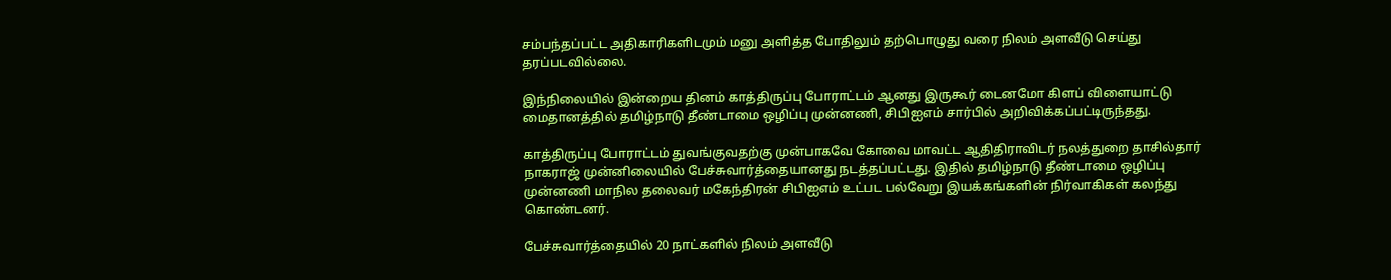சம்பந்தப்பட்ட அதிகாரிகளிடமும் மனு அளித்த போதிலும் தற்பொழுது வரை நிலம் அளவீடு செய்து தரப்படவில்லை.

இந்நிலையில் இன்றைய தினம் காத்திருப்பு போராட்டம் ஆனது இருகூர் டைனமோ கிளப் விளையாட்டு மைதானத்தில் தமிழ்நாடு தீண்டாமை ஒழிப்பு முன்னணி, சிபிஐஎம் சார்பில் அறிவிக்கப்பட்டிருந்தது.

காத்திருப்பு போராட்டம் துவங்குவதற்கு முன்பாகவே கோவை மாவட்ட ஆதிதிராவிடர் நலத்துறை தாசில்தார் நாகராஜ் முன்னிலையில் பேச்சுவார்த்தையானது நடத்தப்பட்டது. இதில் தமிழ்நாடு தீண்டாமை ஒழிப்பு முன்னணி மாநில தலைவர் மகேந்திரன் சிபிஐஎம் உட்பட பல்வேறு இயக்கங்களின் நிர்வாகிகள் கலந்து கொண்டனர்.

பேச்சுவார்த்தையில் 20 நாட்களில் நிலம் அளவீடு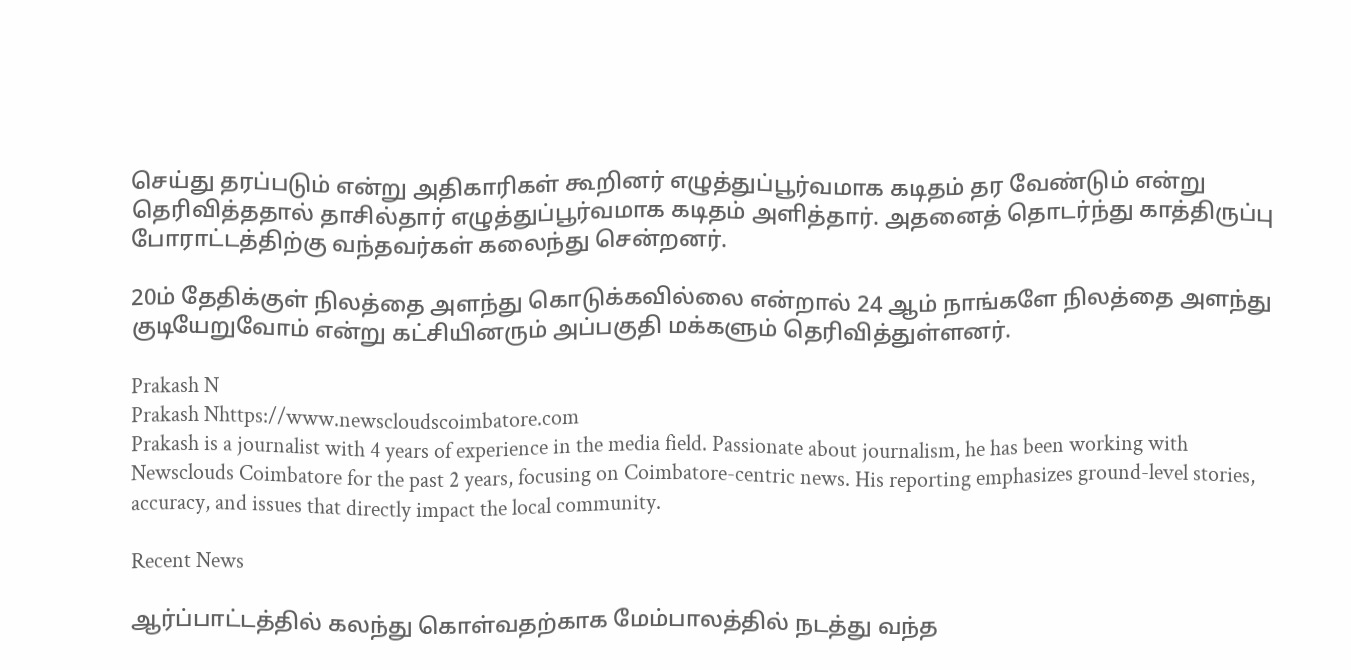செய்து தரப்படும் என்று அதிகாரிகள் கூறினர் எழுத்துப்பூர்வமாக கடிதம் தர வேண்டும் என்று தெரிவித்ததால் தாசில்தார் எழுத்துப்பூர்வமாக கடிதம் அளித்தார். அதனைத் தொடர்ந்து காத்திருப்பு போராட்டத்திற்கு வந்தவர்கள் கலைந்து சென்றனர்.

20ம் தேதிக்குள் நிலத்தை அளந்து கொடுக்கவில்லை என்றால் 24 ஆம் நாங்களே நிலத்தை அளந்து குடியேறுவோம் என்று கட்சியினரும் அப்பகுதி மக்களும் தெரிவித்துள்ளனர்.

Prakash N
Prakash Nhttps://www.newscloudscoimbatore.com
Prakash is a journalist with 4 years of experience in the media field. Passionate about journalism, he has been working with Newsclouds Coimbatore for the past 2 years, focusing on Coimbatore-centric news. His reporting emphasizes ground-level stories, accuracy, and issues that directly impact the local community.

Recent News

ஆர்ப்பாட்டத்தில் கலந்து கொள்வதற்காக மேம்பாலத்தில் நடத்து வந்த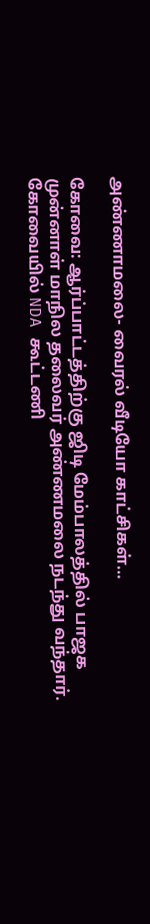அண்ணாமலை- வைரல் வீடியோ காட்சிகள்…

கோவை: ஆர்ப்பாட்டத்திற்கு ஜிடி மேம்பாலத்தில் பாஜக முன்னாள் மாநில தலைவர் அண்ணமலை நடந்து வந்தார். கோவையில் NDA கூட்டணி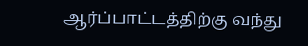ஆர்ப்பாட்டத்திற்கு வந்து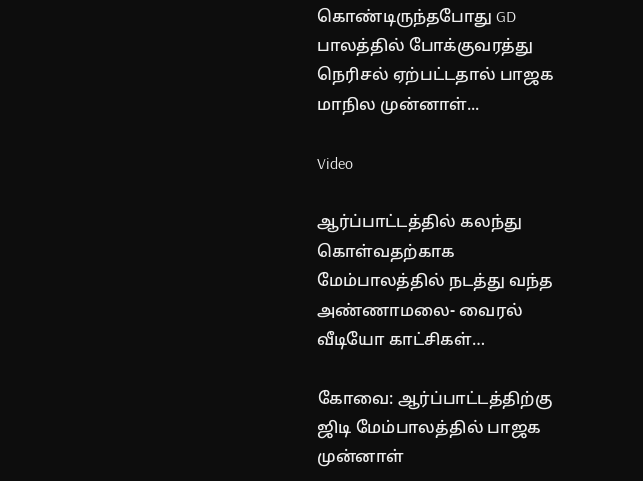கொண்டிருந்தபோது GD பாலத்தில் போக்குவரத்து நெரிசல் ஏற்பட்டதால் பாஜக மாநில முன்னாள்...

Video

ஆர்ப்பாட்டத்தில் கலந்து கொள்வதற்காக மேம்பாலத்தில் நடத்து வந்த அண்ணாமலை- வைரல் வீடியோ காட்சிகள்…

கோவை: ஆர்ப்பாட்டத்திற்கு ஜிடி மேம்பாலத்தில் பாஜக முன்னாள்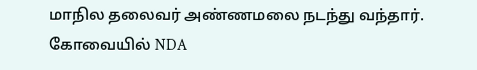மாநில தலைவர் அண்ணமலை நடந்து வந்தார். கோவையில் NDA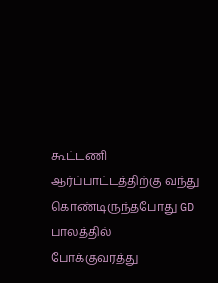கூட்டணி ஆர்ப்பாட்டத்திற்கு வந்து கொண்டிருந்தபோது GD பாலத்தில் போக்குவரத்து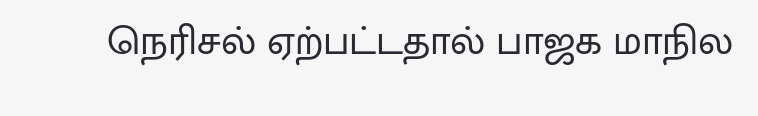நெரிசல் ஏற்பட்டதால் பாஜக மாநில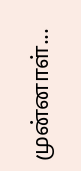முன்னாள்...